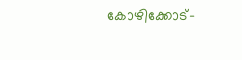കോഴിക്കോട്-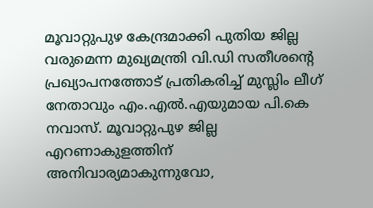മൂവാറ്റുപുഴ കേന്ദ്രമാക്കി പുതിയ ജില്ല വരുമെന്ന മുഖ്യമന്ത്രി വി.ഡി സതീശന്റെ പ്രഖ്യാപനത്തോട് പ്രതികരിച്ച് മുസ്ലിം ലീഗ് നേതാവും എം.എൽ.എയുമായ പി.കെ നവാസ്. മൂവാറ്റുപുഴ ജില്ല എറണാകുളത്തിന് അനിവാര്യമാകുന്നുവോ,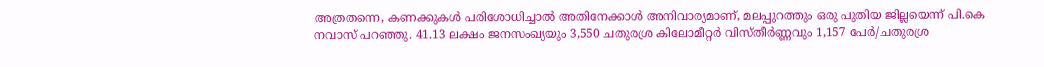അത്രതന്നെ, കണക്കുകൾ പരിശോധിച്ചാൽ അതിനേക്കാൾ അനിവാര്യമാണ്, മലപ്പുറത്തും ഒരു പുതിയ ജില്ലയെന്ന് പി.കെ നവാസ് പറഞ്ഞു. 41.13 ലക്ഷം ജനസംഖ്യയും 3,550 ചതുരശ്ര കിലോമീറ്റർ വിസ്തീർണ്ണവും 1,157 പേർ/ചതുരശ്ര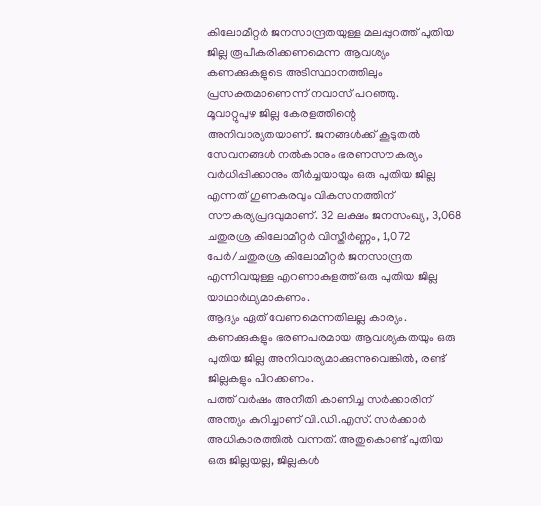കിലോമീറ്റർ ജനസാന്ദ്രതയുള്ള മലപ്പുറത്ത് പുതിയ ജില്ല രൂപീകരിക്കണമെന്ന ആവശ്യം കണക്കുകളുടെ അടിസ്ഥാനത്തിലും പ്രസക്തമാണെന്ന് നവാസ് പറഞ്ഞു.
മൂവാറ്റുപുഴ ജില്ല കേരളത്തിന്റെ അനിവാര്യതയാണ്. ജനങ്ങൾക്ക് കൂടുതൽ സേവനങ്ങൾ നൽകാനും ഭരണസൗകര്യം വർധിപ്പിക്കാനും തീർച്ചയായും ഒരു പുതിയ ജില്ല എന്നത് ഗുണകരവും വികസനത്തിന് സൗകര്യപ്രദവുമാണ്. 32 ലക്ഷം ജനസംഖ്യ, 3,068 ചതുരശ്ര കിലോമീറ്റർ വിസ്തീർണ്ണം, 1,072 പേർ/ചതുരശ്ര കിലോമീറ്റർ ജനസാന്ദ്രത എന്നിവയുള്ള എറണാകുളത്ത് ഒരു പുതിയ ജില്ല യാഥാർഥ്യമാകണം.
ആദ്യം ഏത് വേണമെന്നതിലല്ല കാര്യം. കണക്കുകളും ഭരണപരമായ ആവശ്യകതയും ഒരു പുതിയ ജില്ല അനിവാര്യമാക്കുന്നുവെങ്കിൽ, രണ്ട് ജില്ലകളും പിറക്കണം.
പത്ത് വർഷം അനീതി കാണിച്ച സർക്കാരിന് അന്ത്യം കുറിച്ചാണ് വി.ഡി.എസ്. സർക്കാർ അധികാരത്തിൽ വന്നത്. അതുകൊണ്ട് പുതിയ ഒരു ജില്ലയല്ല, ജില്ലകൾ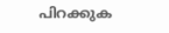പിറക്കുക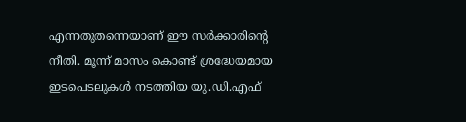എന്നതുതന്നെയാണ് ഈ സർക്കാരിന്റെ നീതി. മൂന്ന് മാസം കൊണ്ട് ശ്രദ്ധേയമായ ഇടപെടലുകൾ നടത്തിയ യു.ഡി.എഫ്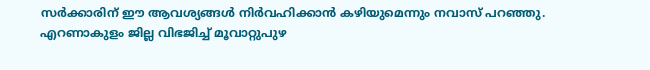സർക്കാരിന് ഈ ആവശ്യങ്ങൾ നിർവഹിക്കാൻ കഴിയുമെന്നും നവാസ് പറഞ്ഞു.
എറണാകുളം ജില്ല വിഭജിച്ച് മൂവാറ്റുപുഴ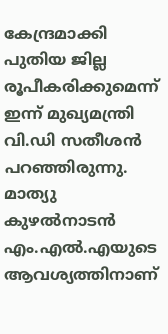കേന്ദ്രമാക്കി പുതിയ ജില്ല രൂപീകരിക്കുമെന്ന് ഇന്ന് മുഖ്യമന്ത്രി വി.ഡി സതീശൻ പറഞ്ഞിരുന്നു. മാത്യു കുഴൽനാടൻ എം.എൽ.എയുടെ ആവശ്യത്തിനാണ്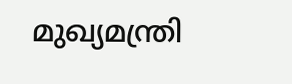മുഖ്യമന്ത്രി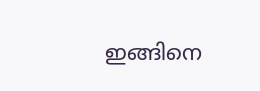ഇങ്ങിനെ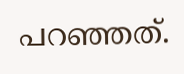പറഞ്ഞത്.